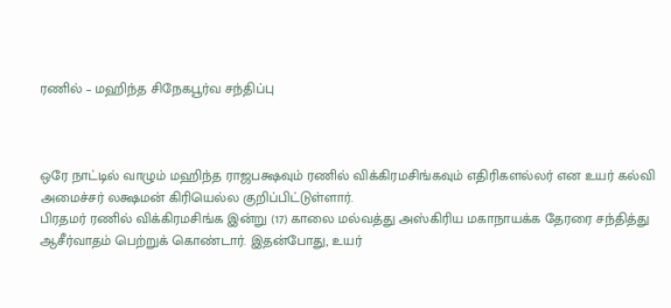ரணில் – மஹிந்த சிநேகபூர்வ சந்திப்பு



ஒரே நாட்டில் வாழும் மஹிந்த ராஜபக்ஷவும் ரணில் விக்கிரமசிங்கவும் எதிரிகளல்லர் என உயர் கல்வி அமைச்சர் லக்ஷமன் கிரியெல்ல குறிப்பிட்டுள்ளார்.
பிரதமர் ரணில் விக்கிரமசிங்க இன்று (17) காலை மல்வத்து அஸ்கிரிய மகாநாயக்க தேரரை சந்தித்து ஆசீர்வாதம் பெற்றுக் கொண்டார். இதன்போது, உயர்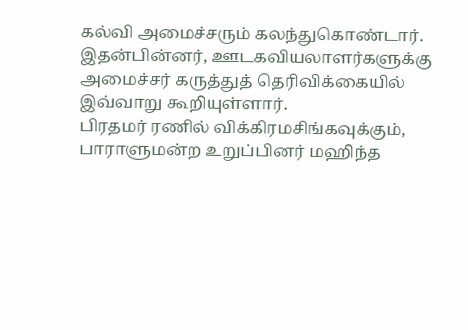கல்வி அமைச்சரும் கலந்துகொண்டார். இதன்பின்னர், ஊடகவியலாளர்களுக்கு அமைச்சர் கருத்துத் தெரிவிக்கையில் இவ்வாறு கூறியுள்ளார்.
பிரதமர் ரணில் விக்கிரமசிங்கவுக்கும், பாராளுமன்ற உறுப்பினர் மஹிந்த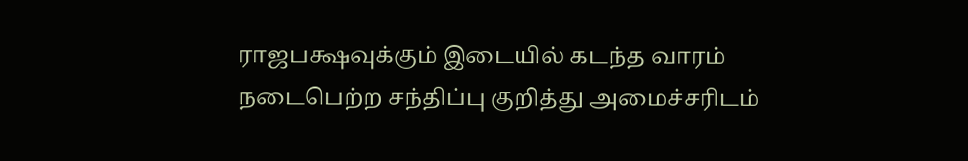ராஜபக்ஷவுக்கும் இடையில் கடந்த வாரம் நடைபெற்ற சந்திப்பு குறித்து அமைச்சரிடம்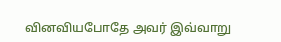வினவியபோதே அவர் இவ்வாறு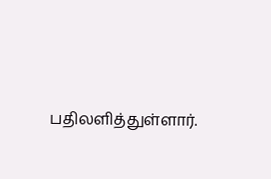பதிலளித்துள்ளார்.